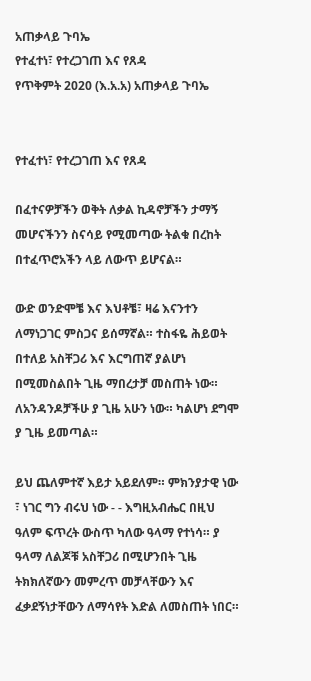አጠቃላይ ጉባኤ
የተፈተነ፣ የተረጋገጠ እና የጸዳ
የጥቅምት 2020 (እ.አ.አ) አጠቃላይ ጉባኤ


የተፈተነ፣ የተረጋገጠ እና የጸዳ

በፈተናዎቻችን ወቅት ለቃል ኪዳኖቻችን ታማኝ መሆናችንን ስናሳይ የሚመጣው ትልቁ በረከት በተፈጥሮአችን ላይ ለውጥ ይሆናል።

ውድ ወንድሞቼ እና እህቶቼ፣ ዛሬ እናንተን ለማነጋገር ምስጋና ይሰማኛል። ተስፋዬ ሕይወት በተለይ አስቸጋሪ እና እርግጠኛ ያልሆነ በሚመስልበት ጊዜ ማበረታቻ መስጠት ነው። ለአንዳንዶቻችሁ ያ ጊዜ አሁን ነው። ካልሆነ ደግሞ ያ ጊዜ ይመጣል።

ይህ ጨለምተኛ እይታ አይደለም። ምክንያታዊ ነው ፣ ነገር ግን ብሩህ ነው - - እግዚአብሔር በዚህ ዓለም ፍጥረት ውስጥ ካለው ዓላማ የተነሳ። ያ ዓላማ ለልጆቹ አስቸጋሪ በሚሆንበት ጊዜ ትክክለኛውን መምረጥ መቻላቸውን እና ፈቃደኝነታቸውን ለማሳየት እድል ለመስጠት ነበር።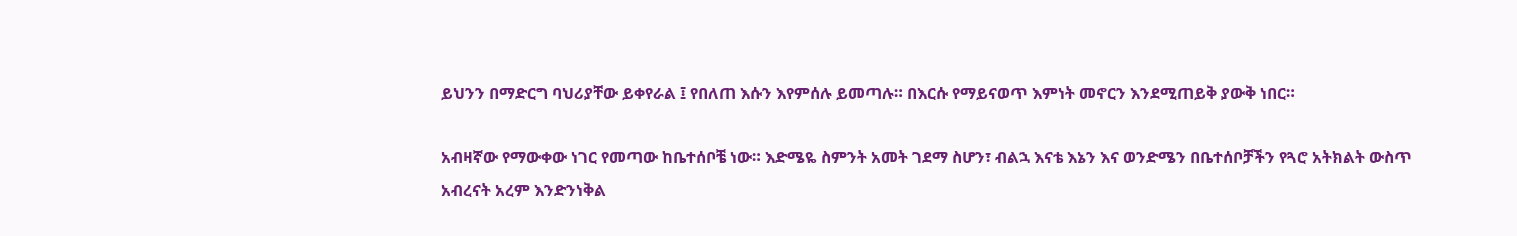ይህንን በማድርግ ባህሪያቸው ይቀየራል ፤ የበለጠ እሱን እየምሰሉ ይመጣሉ። በእርሱ የማይናወጥ እምነት መኖርን እንደሚጠይቅ ያውቅ ነበር።

አብዛኛው የማውቀው ነገር የመጣው ከቤተሰቦቼ ነው። እድሜዬ ስምንት አመት ገደማ ስሆን፣ ብልኋ እናቴ እኔን እና ወንድሜን በቤተሰቦቻችን የጓሮ አትክልት ውስጥ አብረናት አረም እንድንነቅል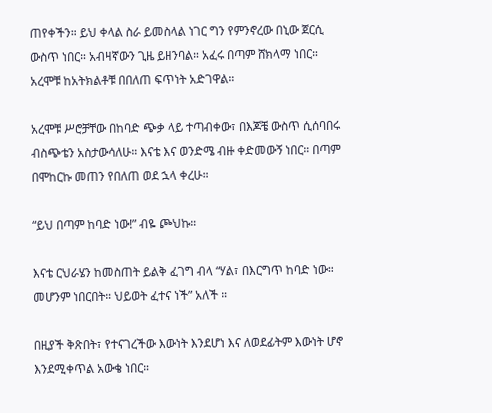ጠየቀችን። ይህ ቀላል ስራ ይመስላል ነገር ግን የምንኖረው በኒው ጀርሲ ውስጥ ነበር። አብዛኛውን ጊዜ ይዘንባል። አፈሩ በጣም ሸክላማ ነበር። አረሞቹ ከአትክልቶቹ በበለጠ ፍጥነት አድገዋል።

አረሞቹ ሥሮቻቸው በከባድ ጭቃ ላይ ተጣብቀው፣ በእጆቼ ውስጥ ሲሰባበሩ ብስጭቴን አስታውሳለሁ። እናቴ እና ወንድሜ ብዙ ቀድመውኝ ነበር። በጣም በሞከርኩ መጠን የበለጠ ወደ ኋላ ቀረሁ።

“ይህ በጣም ከባድ ነው!” ብዬ ጮህኩ።

እናቴ ርህራሄን ከመስጠት ይልቅ ፈገግ ብላ “ሃል፣ በእርግጥ ከባድ ነው። መሆንም ነበርበት። ህይወት ፈተና ነች” አለች ።

በዚያች ቅጽበት፣ የተናገረችው እውነት እንደሆነ እና ለወደፊትም እውነት ሆኖ እንደሚቀጥል አውቄ ነበር።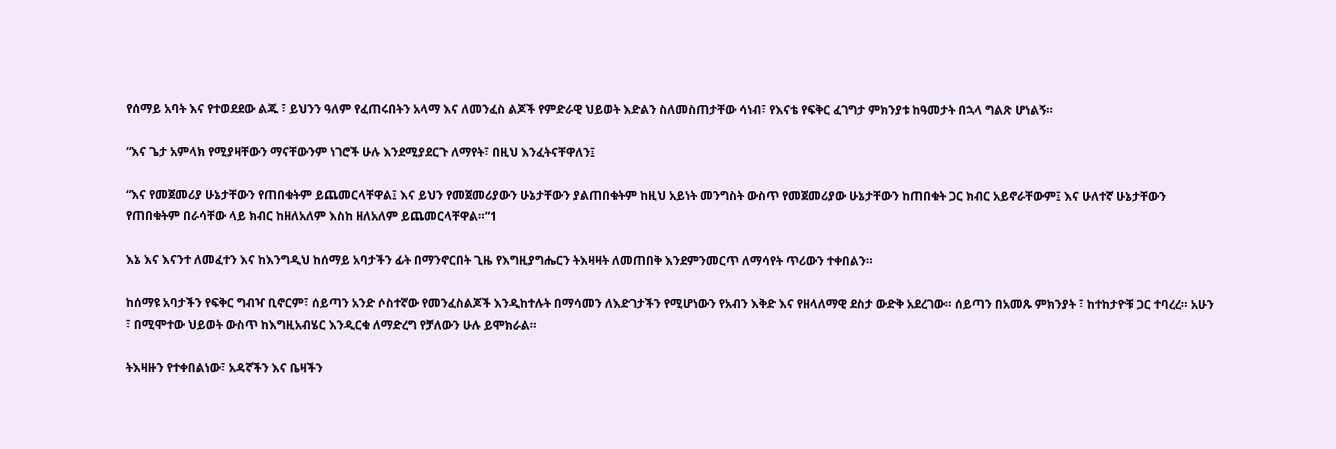የሰማይ አባት እና የተወደደው ልጁ ፣ ይህንን ዓለም የፈጠሩበትን አላማ እና ለመንፈስ ልጆች የምድራዊ ህይወት እድልን ስለመስጠታቸው ሳነብ፣ የእናቴ የፍቅር ፈገግታ ምክንያቱ ከዓመታት በኋላ ግልጽ ሆነልኝ።

“እና ጌታ አምላክ የሚያዛቸውን ማናቸውንም ነገሮች ሁሉ እንደሚያደርጉ ለማየት፣ በዚህ እንፈትናቸዋለን፤

“እና የመጀመሪያ ሁኔታቸውን የጠበቁትም ይጨመርላቸዋል፤ እና ይህን የመጀመሪያውን ሁኔታቸውን ያልጠበቁትም ከዚህ አይነት መንግስት ውስጥ የመጀመሪያው ሁኔታቸውን ከጠበቁት ጋር ክብር አይኖራቸውም፤ እና ሁለተኛ ሁኔታቸውን የጠበቁትም በራሳቸው ላይ ክብር ከዘለአለም እስከ ዘለአለም ይጨመርላቸዋል።”1

እኔ እና እናንተ ለመፈተን እና ከእንግዲህ ከሰማይ አባታችን ፊት በማንኖርበት ጊዜ የእግዚያግሔርን ትእዛዛት ለመጠበቅ እንደምንመርጥ ለማሳየት ጥሪውን ተቀበልን።

ከሰማዩ አባታችን የፍቅር ግብዣ ቢኖርም፣ ሰይጣን አንድ ሶስተኛው የመንፈስልጆች እንዲከተሉት በማሳመን ለእድገታችን የሚሆነውን የአብን እቅድ እና የዘላለማዊ ደስታ ውድቅ አደረገው። ሰይጣን በአመጹ ምክንያት ፣ ከተከታዮቹ ጋር ተባረረ። አሁን ፣ በሚሞተው ህይወት ውስጥ ከእግዚአብሄር እንዲርቁ ለማድረግ የቻለውን ሁሉ ይሞክራል።

ትእዛዙን የተቀበልነው፣ አዳኛችን እና ቤዛችን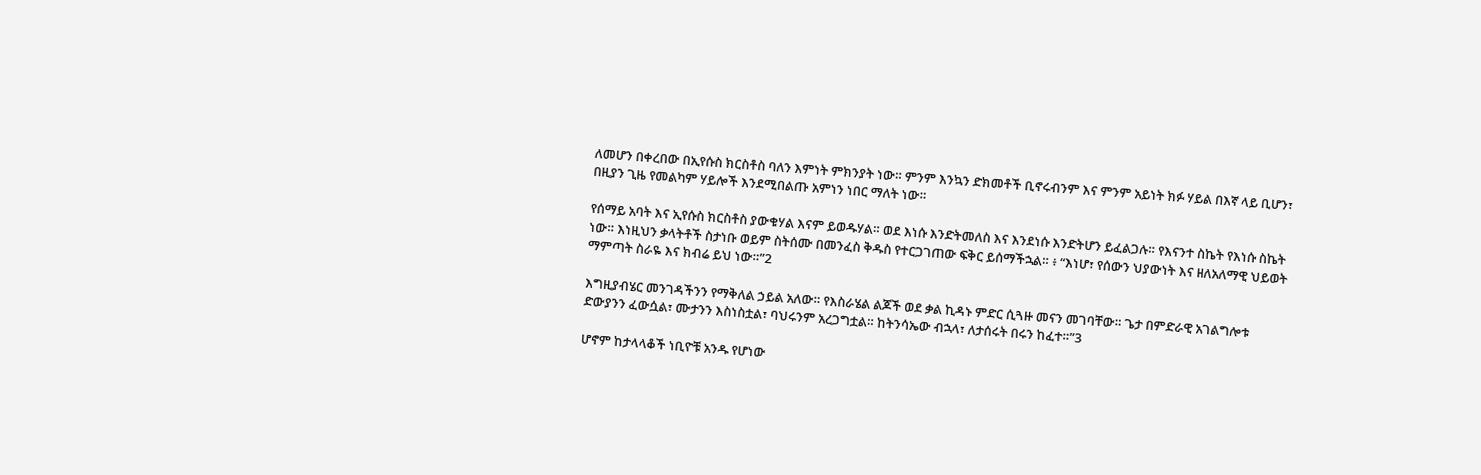ለመሆን በቀረበው በኢየሱስ ክርስቶስ ባለን እምነት ምክንያት ነው። ምንም እንኳን ድክመቶች ቢኖሩብንም እና ምንም አይነት ክፉ ሃይል በእኛ ላይ ቢሆን፣ በዚያን ጊዜ የመልካም ሃይሎች እንደሚበልጡ አምነን ነበር ማለት ነው።

የሰማይ አባት እና ኢየሱስ ክርስቶስ ያውቁሃል እናም ይወዱሃል። ወደ እነሱ እንድትመለስ እና እንደነሱ እንድትሆን ይፈልጋሉ። የእናንተ ስኬት የእነሱ ስኬት ነው። እነዚህን ቃላትቶች ስታነቡ ወይም ስትሰሙ በመንፈስ ቅዱስ የተርጋገጠው ፍቅር ይሰማችኋል። ፥ “እነሆ፣ የሰውን ህያውነት እና ዘለአለማዊ ህይወት ማምጣት ስራዬ እና ክብሬ ይህ ነው።”2

እግዚያብሄር መንገዳችንን የማቅለል ኃይል አለው። የእስራሄል ልጆች ወደ ቃል ኪዳኑ ምድር ሲጓዙ መናን መገባቸው። ጌታ በምድራዊ አገልግሎቱ ድውያንን ፈውሷል፣ ሙታንን እስነስቷል፣ ባህሩንም አረጋግቷል። ከትንሳኤው ብኋላ፣ ለታሰሩት በሩን ከፈተ።”3

ሆኖም ከታላላቆች ነቢዮቹ አንዱ የሆነው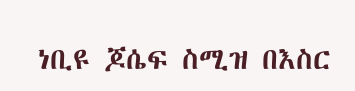ነቢዩ ጆሴፍ ስሚዝ በእስር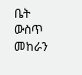ቤት ውስጥ መከራን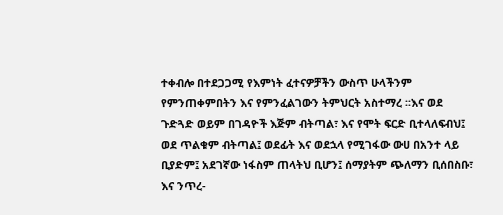ተቀብሎ በተደጋጋሚ የእምነት ፈተናዎቻችን ውስጥ ሁላችንም የምንጠቀምበትን እና የምንፈልገውን ትምህርት አስተማረ ፡፡እና ወደ ጉድጓድ ወይም በገዳዮች እጅም ብትጣል፣ እና የሞት ፍርድ ቢተላለፍብህ፤ ወደ ጥልቁም ብትጣል፤ ወደፊት እና ወደኋላ የሚገፋው ውሀ በአንተ ላይ ቢያድም፤ አደገኛው ነፋስም ጠላትህ ቢሆን፤ ሰማያትም ጭለማን ቢሰበስቡ፣ እና ንጥረ-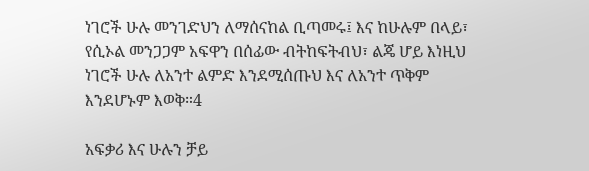ነገሮች ሁሉ መንገድህን ለማሰናከል ቢጣመሩ፤ እና ከሁሉም በላይ፣ የሲኦል መንጋጋም አፍዋን በሰፊው ብትከፍትብህ፣ ልጄ ሆይ እነዚህ ነገሮች ሁሉ ለአንተ ልምድ እንደሚሰጡህ እና ለአንተ ጥቅም እንደሆኑም እወቅ።4

አፍቃሪ እና ሁሉን ቻይ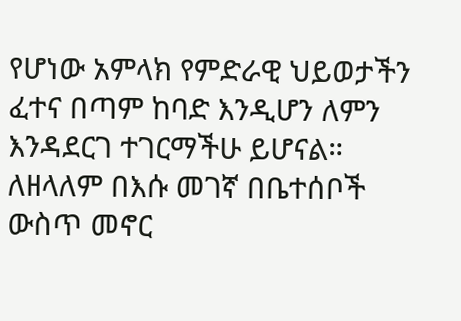የሆነው አምላክ የምድራዊ ህይወታችን ፈተና በጣም ከባድ እንዲሆን ለምን እንዳደርገ ተገርማችሁ ይሆናል። ለዘላለም በእሱ መገኛ በቤተሰቦች ውስጥ መኖር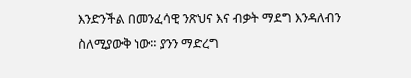እንድንችል በመንፈሳዊ ንጽህና እና ብቃት ማደግ እንዳለብን ስለሚያውቅ ነው። ያንን ማድረግ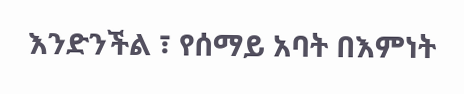እንድንችል ፣ የሰማይ አባት በእምነት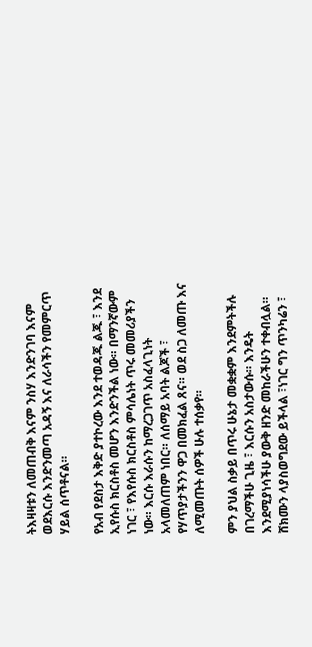ትእዛዛቱን ለመጠብቅ እናም ንስሃ እንድንገባ እናም ወደእርሱ እንድንመጣ አዳኝ እና ለራሳችን የመምርጥ ሃይል ሰጥቶናል።

የአብ የደስታ እቅድ ያተኮረው እንደ ተወዳጁ ልጁ ፣ እንደ ኢየሱስ ክርስቶስ መሆን እንድንችል ነው። በማንኛውም ነገር ፣ የእየሱስ ክርስቶስ ምሳሌነት ጥሩ መመሪያችን ነው። እርሱ እራሱን ከማረጋገጥ አስፈላጊነት አላመለጠም ነበር። ለሰማይ አባት ልጆች ፣ የሃጥያታችንን ዋጋ በመክፈል ጸና። ወደ ስጋ ለመጡ እና ለሚመጡት ሰዎች ሁሉ ተሰቃየ።

ምን ያህል ስቃይ በጥሩ ሁኔታ መቋቋም እንደምትችሉ በገረማችሁ ጊዜ ፣ እርሱን አስታውሱ። እንዴት እንደሚያነሳችሁ ያውቅ ዘንድ መከራችሁን ተቀብሏል። ሸክሙን ላያስወግደው ይችላል ፣ነገር ግን ጥንካሬን ፣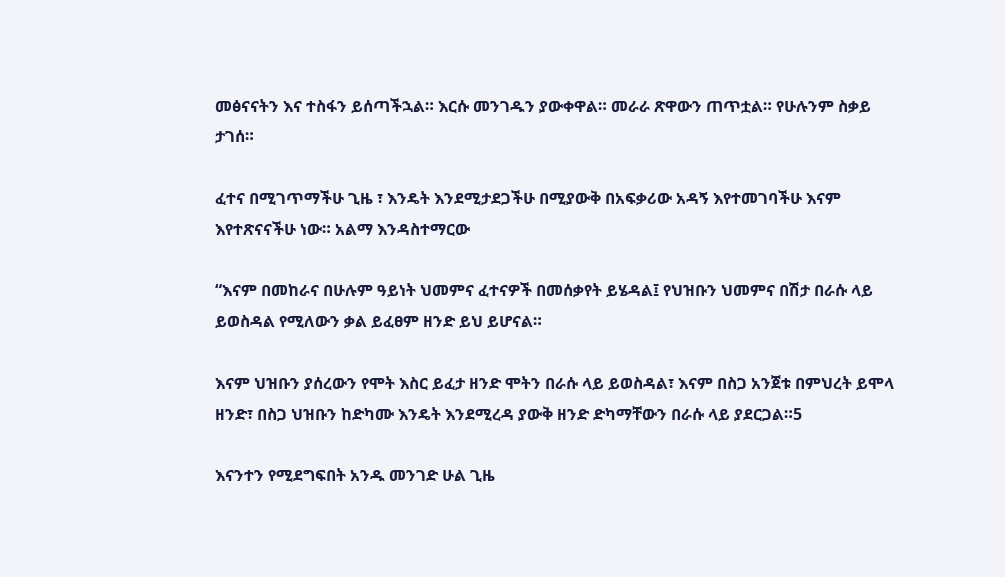መፅናናትን እና ተስፋን ይሰጣችኋል። እርሱ መንገዱን ያውቀዋል። መራራ ጽዋውን ጠጥቷል። የሁሉንም ስቃይ ታገሰ።

ፈተና በሚገጥማችሁ ጊዜ ፣ እንዴት እንደሚታደጋችሁ በሚያውቅ በአፍቃሪው አዳኝ እየተመገባችሁ እናም እየተጽናናችሁ ነው። አልማ እንዳስተማርው

“እናም በመከራና በሁሉም ዓይነት ህመምና ፈተናዎች በመሰቃየት ይሄዳል፤ የህዝቡን ህመምና በሽታ በራሱ ላይ ይወስዳል የሚለውን ቃል ይፈፀም ዘንድ ይህ ይሆናል።

እናም ህዝቡን ያሰረውን የሞት እስር ይፈታ ዘንድ ሞትን በራሱ ላይ ይወስዳል፣ እናም በስጋ አንጀቱ በምህረት ይሞላ ዘንድ፣ በስጋ ህዝቡን ከድካሙ እንዴት እንደሚረዳ ያውቅ ዘንድ ድካማቸውን በራሱ ላይ ያደርጋል።5

እናንተን የሚደግፍበት አንዱ መንገድ ሁል ጊዜ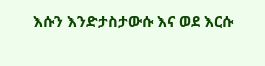እሱን እንድታስታውሱ እና ወደ እርሱ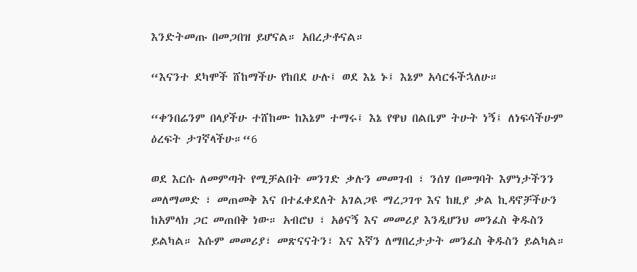እንድትመጡ በመጋበዝ ይሆናል። አበረታቶናል።

“እናንተ ደካሞች ሸከማችሁ የከበደ ሁሉ፤ ወደ እኔ ኑ፤ እኔም አሳርፋችኋለሁ።

“ቀንበሬንም በላያችሁ ተሸከሙ ከእኔም ተማሩ፤ እኔ የዋህ በልቤም ትሁት ነኝ፤ ለነፍሳችሁም ዕረፍት ታገኛላችሁ።“6

ወደ እርሱ ለመምጣት የሚቻልበት መንገድ ቃሉን መመገብ ፣ ንሰሃ በመግባት እምነታችንን መለማመድ ፣ መጠመቅ እና በተፈቀደለት አገልጋዩ ማረጋገጥ እና ከዚያ ቃል ኪዳኖቻችሁን ከአምላክ ጋር መጠበቅ ነው። አብሮህ ፣ አፅናኝ እና መመሪያ እንዲሆንህ መንፈስ ቅዱስን ይልካል። እሱም መመሪያ፣ መጽናናትን፣ እና እኛን ለማበረታታት መንፈስ ቅዱስን ይልካል።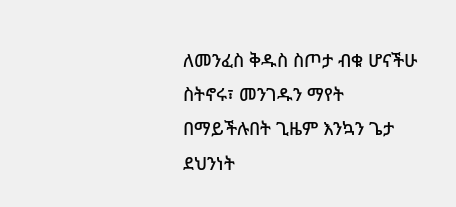ለመንፈስ ቅዱስ ስጦታ ብቁ ሆናችሁ ስትኖሩ፣ መንገዱን ማየት በማይችሉበት ጊዜም እንኳን ጌታ ደህንነት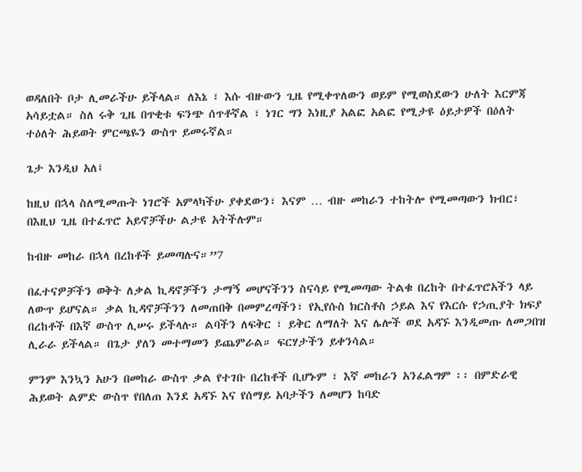ወዳለበት ቦታ ሊመራችሁ ይችላል። ለእኔ ፣ እሱ ብዙውን ጊዜ የሚቀጥለውን ወይም የሚወስደውን ሁለት እርምጃ አሳይቷል። ስለ ሩቅ ጊዜ በጥቂቱ ፍንጭ ሰጥቶኛል ፣ ነገር ግን እነዚያ አልፎ አልፎ የሚታዩ ዕይታዎች በዕለት ተዕለት ሕይወት ምርጫዬን ውስጥ ይመሩኛል።

ጌታ እንዲህ አለ፤

ከዚህ በኋላ ስለሚመጡት ነገሮች አምላካችሁ ያቀደውን፣ እናም … ብዙ መከራን ተከትሎ የሚመጣውን ክብር፣ በእዚህ ጊዜ በተፈጥሮ አይኖቻችሁ ልታዩ አትችሉም።

ከብዙ መከራ በኋላ በረከቶች ይመጣሉና።”7

በፈተናዎቻችን ወቅት ለቃል ኪዳኖቻችን ታማኝ መሆናችንን ስናሳይ የሚመጣው ትልቁ በረከት በተፈጥሮአችን ላይ ለውጥ ይሆናል። ቃል ኪዳኖቻችንን ለመጠበቅ በመምረጣችን፣ የኢየሱስ ክርስቶስ ኃይል እና የእርሱ የኃጢያት ክፍያ በረከቶች በእኛ ውስጥ ሊሠሩ ይችላሉ። ልባችን ለፍቅር ፣ ይቅር ለማለት እና ሌሎች ወደ አዳኙ እንዲመጡ ለመጋበዝ ሊራራ ይችላል። በጌታ ያለን መተማመን ይጨምራል። ፍርሃታችን ይቀንሳል።

ምንም እንኳን አሁን በመከራ ውስጥ ቃል የተገቡ በረከቶች ቢሆኑም ፣ እኛ መከራን አንፈልግም ፡፡ በምድራዊ ሕይወት ልምድ ውስጥ የበለጠ እንደ አዳኙ እና የሰማይ አባታችን ለመሆን ከባድ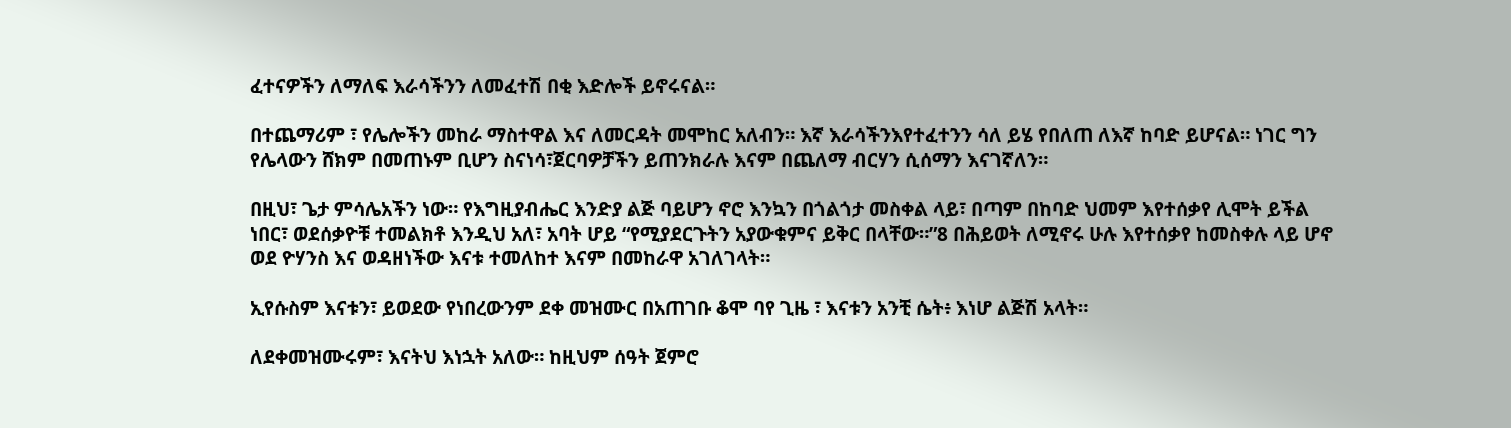ፈተናዎችን ለማለፍ እራሳችንን ለመፈተሽ በቂ እድሎች ይኖሩናል።

በተጨማሪም ፣ የሌሎችን መከራ ማስተዋል እና ለመርዳት መሞከር አለብን። እኛ እራሳችንእየተፈተንን ሳለ ይሄ የበለጠ ለእኛ ከባድ ይሆናል። ነገር ግን የሌላውን ሸክም በመጠኑም ቢሆን ስናነሳ፣ጀርባዎቻችን ይጠንክራሉ እናም በጨለማ ብርሃን ሲሰማን እናገኛለን።

በዚህ፣ ጌታ ምሳሌአችን ነው። የእግዚያብሔር እንድያ ልጅ ባይሆን ኖሮ እንኳን በጎልጎታ መስቀል ላይ፣ በጣም በከባድ ህመም እየተሰቃየ ሊሞት ይችል ነበር፣ ወደሰቃዮቹ ተመልክቶ እንዲህ አለ፣ አባት ሆይ “የሚያደርጉትን አያውቁምና ይቅር በላቸው።”8 በሕይወት ለሚኖሩ ሁሉ እየተሰቃየ ከመስቀሉ ላይ ሆኖ ወደ ዮሃንስ እና ወዳዘነችው እናቱ ተመለከተ እናም በመከራዋ አገለገላት።

ኢየሱስም እናቱን፣ ይወደው የነበረውንም ደቀ መዝሙር በአጠገቡ ቆሞ ባየ ጊዜ ፣ እናቱን አንቺ ሴት፥ እነሆ ልጅሽ አላት።

ለደቀመዝሙሩም፣ እናትህ እነኋት አለው። ከዚህም ሰዓት ጀምሮ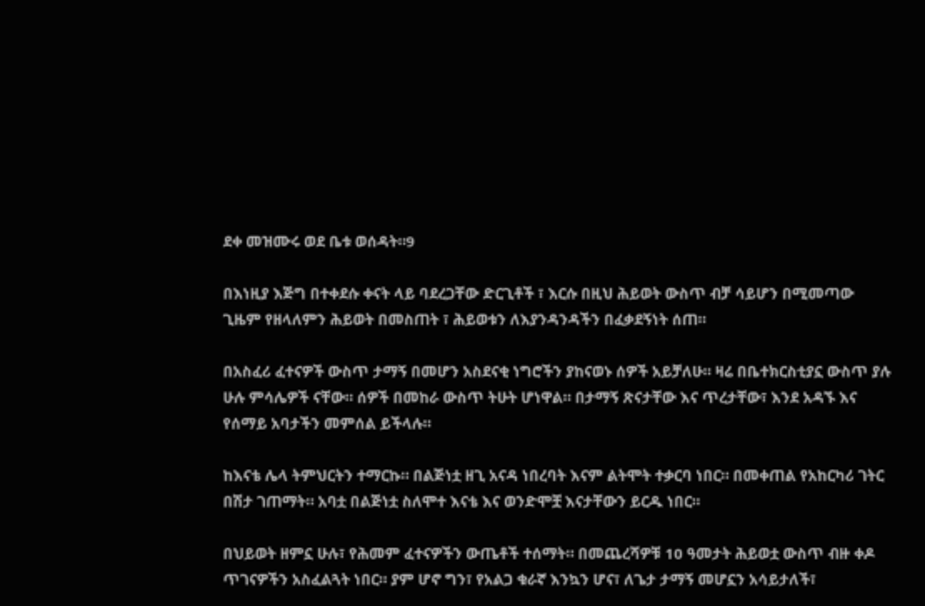ደቀ መዝሙሩ ወደ ቤቱ ወሰዳት።9

በእነዚያ እጅግ በተቀደሱ ቀናት ላይ ባደረጋቸው ድርጊቶች ፣ እርሱ በዚህ ሕይወት ውስጥ ብቻ ሳይሆን በሚመጣው ጊዜም የዘላለምን ሕይወት በመስጠት ፣ ሕይወቱን ለእያንዳንዳችን በፈቃደኝነት ሰጠ።

በአስፈሪ ፈተናዎች ውስጥ ታማኝ በመሆን አስደናቂ ነግሮችን ያከናወኑ ሰዎች አይቻለሁ። ዛሬ በቤተክርስቲያኗ ውስጥ ያሉ ሁሉ ምሳሌዎች ናቸው። ሰዎች በመከራ ውስጥ ትሁት ሆነዋል። በታማኝ ጽናታቸው እና ጥረታቸው፣ እንደ አዳኙ እና የሰማይ አባታችን መምሰል ይችላሉ።

ከእናቴ ሌላ ትምህርትን ተማርኩ። በልጅነቷ ዘጊ አናዳ ነበረባት እናም ልትሞት ተቃርባ ነበር። በመቀጠል የአከርካሪ ገትር በሽታ ገጠማት። አባቷ በልጅነቷ ስለሞተ እናቴ እና ወንድሞቿ እናታቸውን ይርዱ ነበር።

በህይወት ዘምኗ ሁሉ፣ የሕመም ፈተናዎችን ውጤቶች ተሰማት። በመጨረሻዎቹ 10 ዓመታት ሕይወቷ ውስጥ ብዙ ቀዶ ጥገናዎችን አስፈልጓት ነበር። ያም ሆኖ ግን፣ የአልጋ ቁራኛ እንኳን ሆና፣ ለጌታ ታማኝ መሆኗን አሳይታለች፣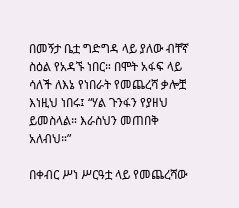በመኝታ ቤቷ ግድግዳ ላይ ያለው ብቸኛ ስዕል የአዳኙ ነበር። በሞት አፋፍ ላይ ሳለች ለእኔ የነበራት የመጨረሻ ቃሎቿ እነዚህ ነበሩ፤ “ሃል ጉንፋን የያዘህ ይመስላል። እራስህን መጠበቅ አለብህ።”

በቀብር ሥነ ሥርዓቷ ላይ የመጨረሻው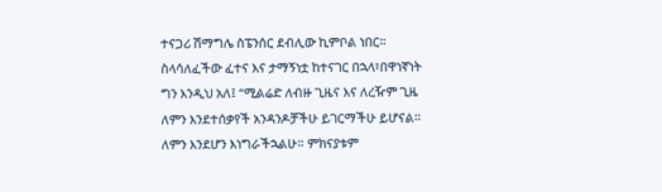ተናጋሪ ሽማግሌ ስፔንሰር ደብሊው ኪምቦል ነበር። ስላሳለፈችው ፈተና እና ታማኝነቷ ከተናገር በኋላ፣በዋነኛነት ግን እንዲህ አለ፤ “ሚልሬድ ለብዙ ጊዜና እና ለረዥም ጊዜ ለምን እንደተሰቃየች አንዳንዶቻችሁ ይገርማችሁ ይሆናል። ለምን እንደሆን እነግራችኋልሁ። ምክናያቱም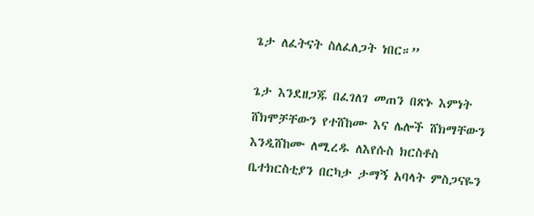ጌታ ለፈትናት ስለፈለጋት ነበር።”

ጌታ እንደዘጋጁ በፈገለገ መጠን በጽኑ እምነት ሸክሞቻቸውን የተሸከሙ እና ሌሎች ሸክማቸውን እንዲሸከሙ ለሚረዱ ለእየሱስ ክርስቶስ ቤተክርስቲያን በርካታ ታማኝ አባላት ምስጋናዬን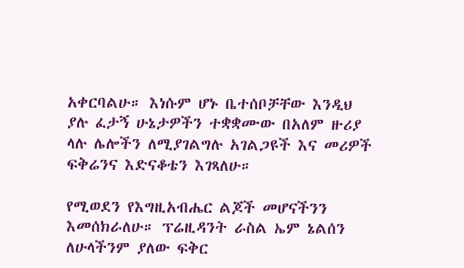አቀርባልሁ። እነሱም ሆኑ ቤተሰቦቻቸው እንዲህ ያሉ ፈታኝ ሁኔታዎችን ተቋቋሙው በአለም ዙሪያ ላሉ ሌሎችን ለሚያገልግሉ አገልጋዩች እና መሪዎች ፍቅሬንና እድናቆቴን እገጻለሁ።

የሚወደን የእግዚአብሔር ልጆች መሆናችንን እመሰክራለሁ። ፕሬዚዳንት ራስል ኤም ኔልሰን ለሁላችንም ያለው ፍቅር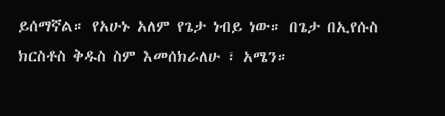ይሰማኛል። የአሁኑ አለም የጌታ ነብይ ነው። በጌታ በኢየሱስ ክርስቶስ ቅዱስ ስም እመሰክራለሁ ፣ አሜን።